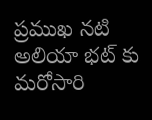ప్రముఖ నటి అలియా భట్ కు మరోసారి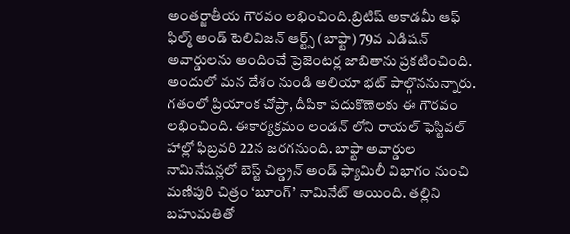అంతర్జాతీయ గౌరవం లభించింది.బ్రిటిష్ అకాడమీ ఆఫ్ ఫిల్మ్ అండ్ టెలివిజన్ ఆర్ట్స్ (బాఫ్టా) 79వ ఎడిషన్ అవార్డులను అందించే ప్రెజెంటర్ల జాబితాను ప్రకటించింది. అందులో మన దేశం నుండి అలియా భట్ పాల్గొననున్నారు. గతంలో ప్రియాంక చోప్రా, దీపికా పదుకొణెలకు ఈ గౌరవం లభించింది. ఈకార్యక్రమం లండన్ లోని రాయల్ ఫెస్టివల్ హాల్లో ఫిబ్రవరి 22న జరగనుంది. బాఫ్టా అవార్డుల నామినేషన్లలో బెస్ట్ చిల్డ్రన్ అండ్ ఫ్యామిలీ విభాగం నుంచి మణిపురి చిత్రం ‘బూంగ్’ నామినేట్ అయింది. తల్లిని బహుమతితో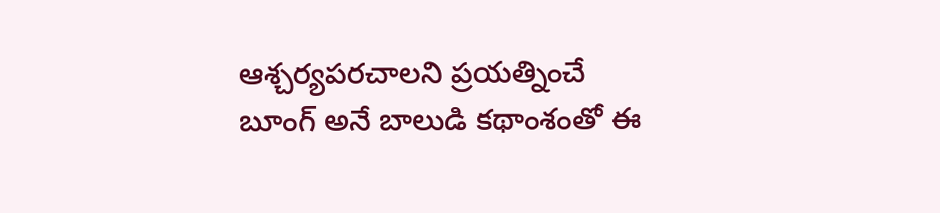ఆశ్చర్యపరచాలని ప్రయత్నించే బూంగ్ అనే బాలుడి కథాంశంతో ఈ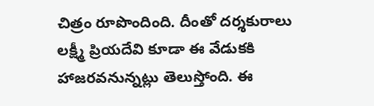చిత్రం రూపొందింది. దీంతో దర్శకురాలు లక్ష్మీ ప్రియదేవి కూడా ఈ వేడుకకి హాజరవనున్నట్లు తెలుస్తోంది. ఈ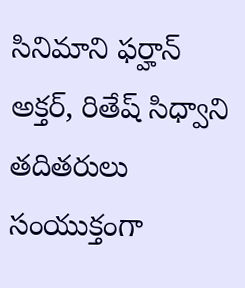సినిమాని ఫర్హాన్ అక్తర్, రితేష్ సిధ్వాని తదితరులు సంయుక్తంగా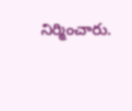నిర్మించారు.